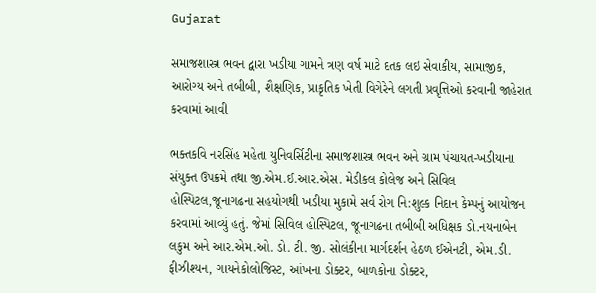Gujarat

સમાજશાસ્ત્ર ભવન દ્વારા ખડીયા ગામને ત્રણ વર્ષ માટે દતક લઇ સેવાકીય, સામાજીક, આરોગ્ય અને તબીબી, શૈક્ષણિક, પ્રાકૃતિક ખેતી વિગેરેને લગતી પ્રવૃત્તિઓ કરવાની જાહેરાત કરવામાં આવી

ભક્તકવિ નરસિંહ મહેતા યુનિવર્સિટીના સમાજશાસ્ત્ર ભવન અને ગ્રામ પંચાયત-ખડીયાના સંયુક્ત ઉપક્રમે તથા જી.એમ.ઈ.આર.એસ. મેડીકલ કોલેજ અને સિવિલ હોસ્પિટલ,જૂનાગઢના સહયોગથી ખડીયા મુકામે સર્વ રોગ નિ:શુલ્ક નિદાન કેમ્પનું આયોજન કરવામાં આવ્યું હતું. જેમાં સિવિલ હોસ્પિટલ, જૂનાગઢના તબીબી અધિક્ષક ડો.નયનાબેન લકુમ અને આર.એમ.ઓ. ડો. ટી. જી. સોલંકીના માર્ગદર્શન હેઠળ ઈએનટી, એમ.ડી. ફીઝીશ્યન, ગાયનેકોલોજિસ્ટ, આંખના ડોક્ટર, બાળકોના ડોક્ટર,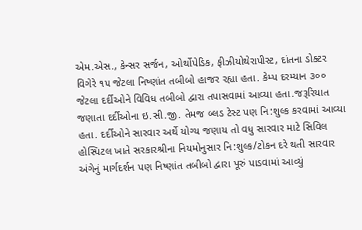એમ.એસ., કેન્સર સર્જન, ઓર્થોપેડિક, ફીઝીયોથેરાપીસ્ટ, દાંતના ડોક્ટર વિગેરે ૧૫ જેટલા નિષ્ણાંત તબીબો હાજર રહ્યા હતા. કેમ્પ દરમ્યાન ૩૦૦ જેટલા દર્દીઓને વિવિધ તબીબો દ્વારા તપાસવામાં આવ્યા હતા.જરૂરિયાત જણાતા દર્દીઓના ઇ.સી.જી. તેમજ બ્લડ ટેસ્ટ પણ નિ:શુલ્ક કરવામાં આવ્યા હતા. દર્દીઓને સારવાર અર્થે યોગ્ય જણાય તો વધુ સારવાર માટે સિવિલ હોસ્પિટલ ખાતે સરકારશ્રીના નિયમોનુસાર નિ:શુલ્ક/ટોકન દરે થતી સારવાર અંગેનું માર્ગદર્શન પણ નિષ્ણાંત તબીબો દ્વારા પૂરું પાડવામાં આવ્યું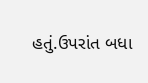હતું.ઉપરાંત બધા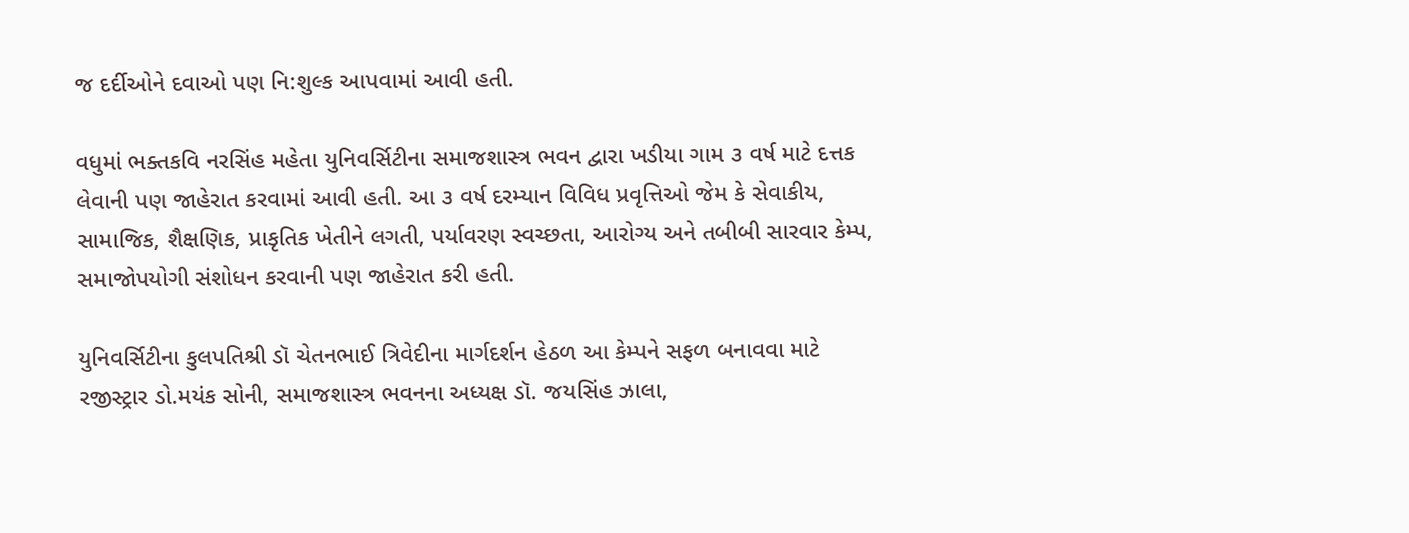જ દર્દીઓને દવાઓ પણ નિ:શુલ્ક આપવામાં આવી હતી.

વધુમાં ભક્તકવિ નરસિંહ મહેતા યુનિવર્સિટીના સમાજશાસ્ત્ર ભવન દ્વારા ખડીયા ગામ ૩ વર્ષ માટે દત્તક લેવાની પણ જાહેરાત કરવામાં આવી હતી. આ ૩ વર્ષ દરમ્યાન વિવિધ પ્રવૃત્તિઓ જેમ કે સેવાકીય, સામાજિક, શૈક્ષણિક, પ્રાકૃતિક ખેતીને લગતી, પર્યાવરણ સ્વચ્છતા, આરોગ્ય અને તબીબી સારવાર કેમ્પ, સમાજોપયોગી સંશોધન કરવાની પણ જાહેરાત કરી હતી.

યુનિવર્સિટીના કુલપતિશ્રી ડૉ ચેતનભાઈ ત્રિવેદીના માર્ગદર્શન હેઠળ આ કેમ્પને સફળ બનાવવા માટે રજીસ્ટ્રાર ડો.મયંક સોની, સમાજશાસ્ત્ર ભવનના અધ્યક્ષ ડૉ. જયસિંહ ઝાલા,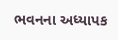ભવનના અધ્યાપક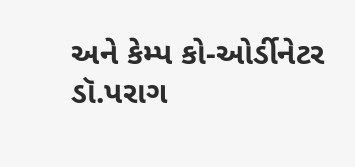અને કેમ્પ કો-ઓર્ડીનેટર ડૉ.પરાગ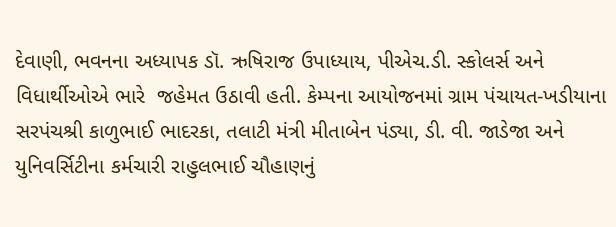દેવાણી, ભવનના અધ્યાપક ડૉ. ઋષિરાજ ઉપાધ્યાય, પીએચ.ડી. સ્કોલર્સ અને વિધાર્થીઓએ ભારે  જહેમત ઉઠાવી હતી. કેમ્પના આયોજનમાં ગ્રામ પંચાયત-ખડીયાના સરપંચશ્રી કાળુભાઈ ભાદરકા, તલાટી મંત્રી મીતાબેન પંડ્યા, ડી. વી. જાડેજા અને યુનિવર્સિટીના કર્મચારી રાહુલભાઈ ચૌહાણનું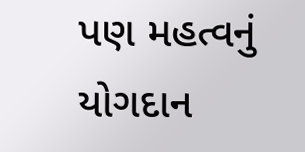પણ મહત્વનું યોગદાન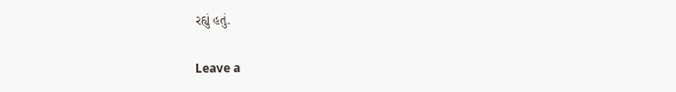રહ્યું હતું.

Leave a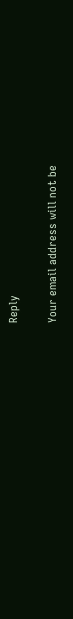Reply

Your email address will not be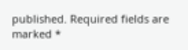published. Required fields are marked *